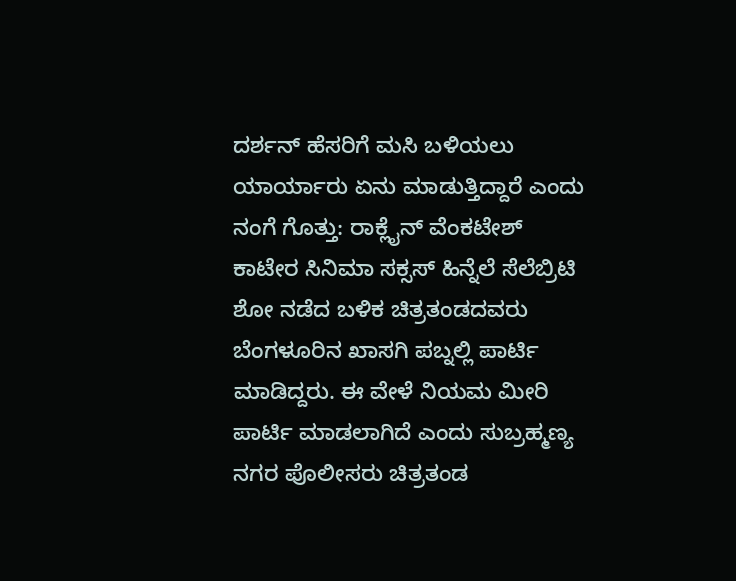ದರ್ಶನ್ ಹೆಸರಿಗೆ ಮಸಿ ಬಳಿಯಲು ಯಾರ್ಯಾರು ಏನು ಮಾಡುತ್ತಿದ್ದಾರೆ ಎಂದು ನಂಗೆ ಗೊತ್ತು: ರಾಕ್ಲೈನ್ ವೆಂಕಟೇಶ್
ಕಾಟೇರ ಸಿನಿಮಾ ಸಕ್ಸಸ್ ಹಿನ್ನೆಲೆ ಸೆಲೆಬ್ರಿಟಿ ಶೋ ನಡೆದ ಬಳಿಕ ಚಿತ್ರತಂಡದವರು ಬೆಂಗಳೂರಿನ ಖಾಸಗಿ ಪಬ್ನಲ್ಲಿ ಪಾರ್ಟಿ ಮಾಡಿದ್ದರು. ಈ ವೇಳೆ ನಿಯಮ ಮೀರಿ ಪಾರ್ಟಿ ಮಾಡಲಾಗಿದೆ ಎಂದು ಸುಬ್ರಹ್ಮಣ್ಯ ನಗರ ಪೊಲೀಸರು ಚಿತ್ರತಂಡ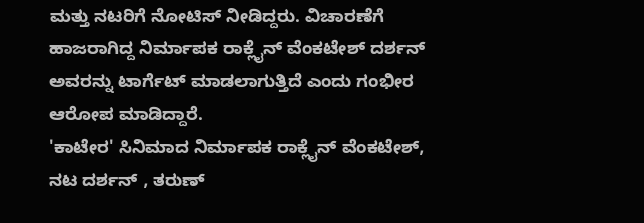ಮತ್ತು ನಟರಿಗೆ ನೋಟಿಸ್ ನೀಡಿದ್ದರು. ವಿಚಾರಣೆಗೆ ಹಾಜರಾಗಿದ್ದ ನಿರ್ಮಾಪಕ ರಾಕ್ಲೈನ್ ವೆಂಕಟೇಶ್ ದರ್ಶನ್ ಅವರನ್ನು ಟಾರ್ಗೆಟ್ ಮಾಡಲಾಗುತ್ತಿದೆ ಎಂದು ಗಂಭೀರ ಆರೋಪ ಮಾಡಿದ್ದಾರೆ.
'ಕಾಟೇರ' ಸಿನಿಮಾದ ನಿರ್ಮಾಪಕ ರಾಕ್ಲೈನ್ ವೆಂಕಟೇಶ್, ನಟ ದರ್ಶನ್ , ತರುಣ್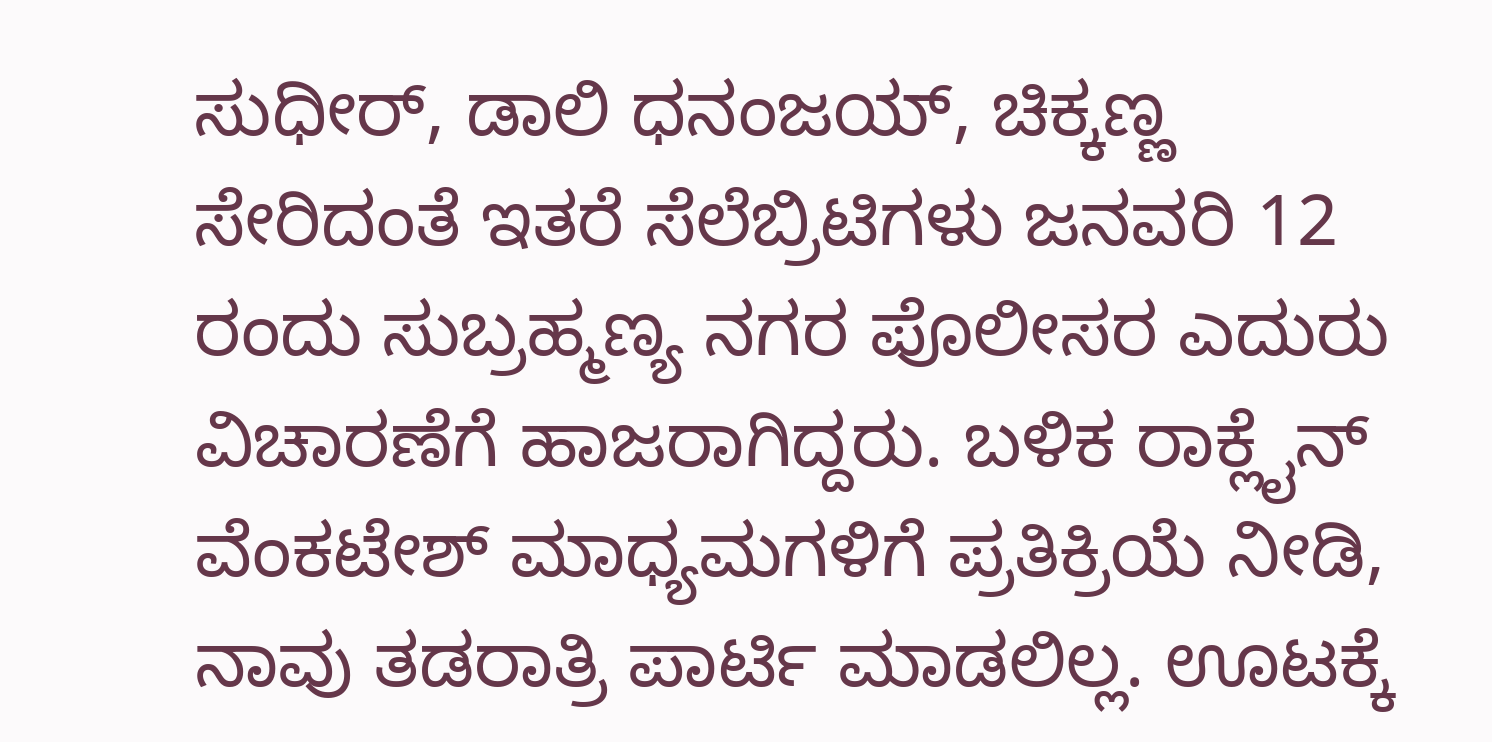ಸುಧೀರ್, ಡಾಲಿ ಧನಂಜಯ್, ಚಿಕ್ಕಣ್ಣ ಸೇರಿದಂತೆ ಇತರೆ ಸೆಲೆಬ್ರಿಟಿಗಳು ಜನವರಿ 12 ರಂದು ಸುಬ್ರಹ್ಮಣ್ಯ ನಗರ ಪೊಲೀಸರ ಎದುರು ವಿಚಾರಣೆಗೆ ಹಾಜರಾಗಿದ್ದರು. ಬಳಿಕ ರಾಕ್ಲೈನ್ ವೆಂಕಟೇಶ್ ಮಾಧ್ಯಮಗಳಿಗೆ ಪ್ರತಿಕ್ರಿಯೆ ನೀಡಿ, ನಾವು ತಡರಾತ್ರಿ ಪಾರ್ಟಿ ಮಾಡಲಿಲ್ಲ. ಊಟಕ್ಕೆ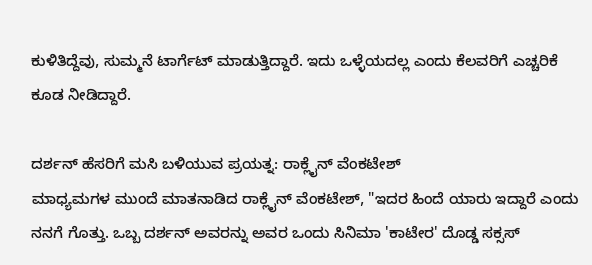ಕುಳಿತಿದ್ದೆವು, ಸುಮ್ಮನೆ ಟಾರ್ಗೆಟ್ ಮಾಡುತ್ತಿದ್ದಾರೆ. ಇದು ಒಳ್ಳೆಯದಲ್ಲ ಎಂದು ಕೆಲವರಿಗೆ ಎಚ್ಚರಿಕೆ ಕೂಡ ನೀಡಿದ್ದಾರೆ.

ದರ್ಶನ್ ಹೆಸರಿಗೆ ಮಸಿ ಬಳಿಯುವ ಪ್ರಯತ್ನ: ರಾಕ್ಲೈನ್ ವೆಂಕಟೇಶ್
ಮಾಧ್ಯಮಗಳ ಮುಂದೆ ಮಾತನಾಡಿದ ರಾಕ್ಲೈನ್ ವೆಂಕಟೇಶ್, "ಇದರ ಹಿಂದೆ ಯಾರು ಇದ್ದಾರೆ ಎಂದು ನನಗೆ ಗೊತ್ತು. ಒಬ್ಬ ದರ್ಶನ್ ಅವರನ್ನು ಅವರ ಒಂದು ಸಿನಿಮಾ 'ಕಾಟೇರ' ದೊಡ್ಡ ಸಕ್ಸಸ್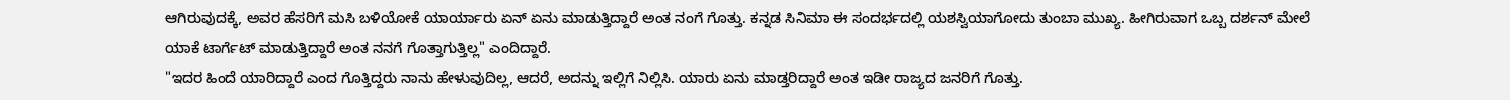ಆಗಿರುವುದಕ್ಕೆ, ಅವರ ಹೆಸರಿಗೆ ಮಸಿ ಬಳಿಯೋಕೆ ಯಾರ್ಯಾರು ಏನ್ ಏನು ಮಾಡುತ್ತಿದ್ದಾರೆ ಅಂತ ನಂಗೆ ಗೊತ್ತು. ಕನ್ನಡ ಸಿನಿಮಾ ಈ ಸಂದರ್ಭದಲ್ಲಿ ಯಶಸ್ವಿಯಾಗೋದು ತುಂಬಾ ಮುಖ್ಯ. ಹೀಗಿರುವಾಗ ಒಬ್ಬ ದರ್ಶನ್ ಮೇಲೆ ಯಾಕೆ ಟಾರ್ಗೆಟ್ ಮಾಡುತ್ತಿದ್ದಾರೆ ಅಂತ ನನಗೆ ಗೊತ್ತಾಗುತ್ತಿಲ್ಲ" ಎಂದಿದ್ದಾರೆ.
"ಇದರ ಹಿಂದೆ ಯಾರಿದ್ದಾರೆ ಎಂದ ಗೊತ್ತಿದ್ದರು ನಾನು ಹೇಳುವುದಿಲ್ಲ, ಆದರೆ, ಅದನ್ನು ಇಲ್ಲಿಗೆ ನಿಲ್ಲಿಸಿ. ಯಾರು ಏನು ಮಾಡ್ತರಿದ್ದಾರೆ ಅಂತ ಇಡೀ ರಾಜ್ಯದ ಜನರಿಗೆ ಗೊತ್ತು.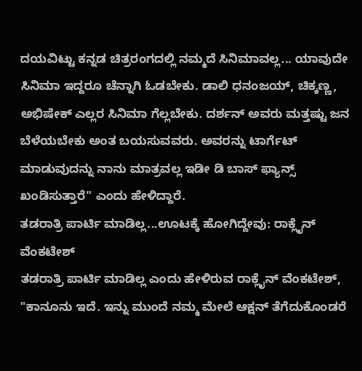ದಯವಿಟ್ಟು ಕನ್ನಡ ಚಿತ್ರರಂಗದಲ್ಲಿ ನಮ್ಮದೆ ಸಿನಿಮಾವಲ್ಲ... ಯಾವುದೇ ಸಿನಿಮಾ ಇದ್ದರೂ ಚೆನ್ನಾಗಿ ಓಡಬೇಕು. ಡಾಲಿ ಧನಂಜಯ್, ಚಿಕ್ಕಣ್ಣ, ಅಭಿಷೇಕ್ ಎಲ್ಲರ ಸಿನಿಮಾ ಗೆಲ್ಲಬೇಕು. ದರ್ಶನ್ ಅವರು ಮತ್ತಷ್ಟು ಜನ ಬೆಳೆಯಬೇಕು ಅಂತ ಬಯಸುವವರು. ಅವರನ್ನು ಟಾರ್ಗೆಟ್ ಮಾಡುವುದನ್ನು ನಾನು ಮಾತ್ರವಲ್ಲ ಇಡೀ ಡಿ ಬಾಸ್ ಫ್ಯಾನ್ಸ್ ಖಂಡಿಸುತ್ತಾರೆ" ಎಂದು ಹೇಳಿದ್ದಾರೆ.
ತಡರಾತ್ರಿ ಪಾರ್ಟಿ ಮಾಡಿಲ್ಲ...ಊಟಕ್ಕೆ ಹೋಗಿದ್ದೇವು: ರಾಕ್ಲೈನ್ ವೆಂಕಟೇಶ್
ತಡರಾತ್ರಿ ಪಾರ್ಟಿ ಮಾಡಿಲ್ಲ ಎಂದು ಹೇಳಿರುವ ರಾಕ್ಲೈನ್ ವೆಂಕಟೇಶ್, "ಕಾನೂನು ಇದೆ. ಇನ್ನು ಮುಂದೆ ನಮ್ಮ ಮೇಲೆ ಆಕ್ಷನ್ ತೆಗೆದುಕೊಂಡರೆ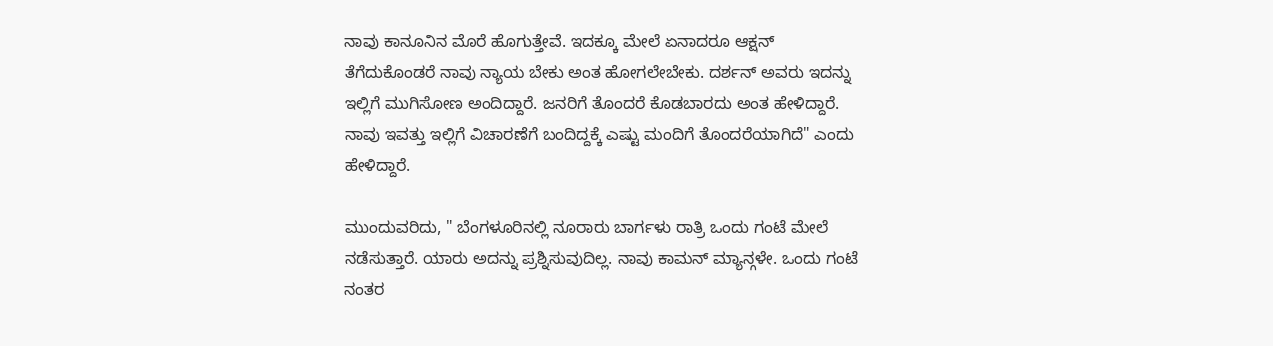ನಾವು ಕಾನೂನಿನ ಮೊರೆ ಹೊಗುತ್ತೇವೆ. ಇದಕ್ಕೂ ಮೇಲೆ ಏನಾದರೂ ಆಕ್ಷನ್ ತೆಗೆದುಕೊಂಡರೆ ನಾವು ನ್ಯಾಯ ಬೇಕು ಅಂತ ಹೋಗಲೇಬೇಕು. ದರ್ಶನ್ ಅವರು ಇದನ್ನು ಇಲ್ಲಿಗೆ ಮುಗಿಸೋಣ ಅಂದಿದ್ದಾರೆ. ಜನರಿಗೆ ತೊಂದರೆ ಕೊಡಬಾರದು ಅಂತ ಹೇಳಿದ್ದಾರೆ. ನಾವು ಇವತ್ತು ಇಲ್ಲಿಗೆ ವಿಚಾರಣೆಗೆ ಬಂದಿದ್ದಕ್ಕೆ ಎಷ್ಟು ಮಂದಿಗೆ ತೊಂದರೆಯಾಗಿದೆ" ಎಂದು ಹೇಳಿದ್ದಾರೆ.

ಮುಂದುವರಿದು, " ಬೆಂಗಳೂರಿನಲ್ಲಿ ನೂರಾರು ಬಾರ್ಗಳು ರಾತ್ರಿ ಒಂದು ಗಂಟೆ ಮೇಲೆ ನಡೆಸುತ್ತಾರೆ. ಯಾರು ಅದನ್ನು ಪ್ರಶ್ನಿಸುವುದಿಲ್ಲ. ನಾವು ಕಾಮನ್ ಮ್ಯಾನ್ಗಳೇ. ಒಂದು ಗಂಟೆ ನಂತರ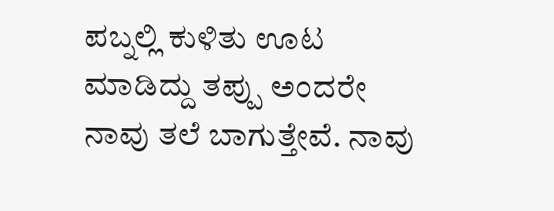ಪಬ್ನಲ್ಲಿ ಕುಳಿತು ಊಟ ಮಾಡಿದ್ದು ತಪ್ಪು ಅಂದರೇ ನಾವು ತಲೆ ಬಾಗುತ್ತೇವೆ. ನಾವು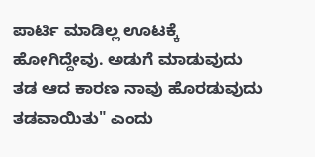ಪಾರ್ಟಿ ಮಾಡಿಲ್ಲ ಊಟಕ್ಕೆ ಹೋಗಿದ್ದೇವು. ಅಡುಗೆ ಮಾಡುವುದು ತಡ ಆದ ಕಾರಣ ನಾವು ಹೊರಡುವುದು ತಡವಾಯಿತು" ಎಂದು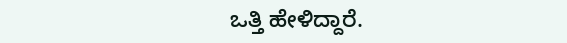ಒತ್ತಿ ಹೇಳಿದ್ದಾರೆ.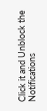Click it and Unblock the Notifications